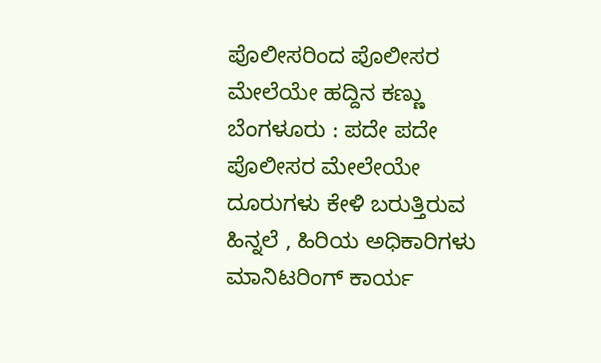ಪೊಲೀಸರಿಂದ ಪೊಲೀಸರ ಮೇಲೆಯೇ ಹದ್ದಿನ ಕಣ್ಣು
ಬೆಂಗಳೂರು : ಪದೇ ಪದೇ ಪೊಲೀಸರ ಮೇಲೇಯೇ ದೂರುಗಳು ಕೇಳಿ ಬರುತ್ತಿರುವ ಹಿನ್ನಲೆ , ಹಿರಿಯ ಅಧಿಕಾರಿಗಳು ಮಾನಿಟರಿಂಗ್ ಕಾರ್ಯ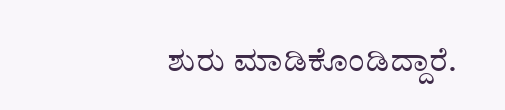ಶುರು ಮಾಡಿಕೊಂಡಿದ್ದಾರೆ.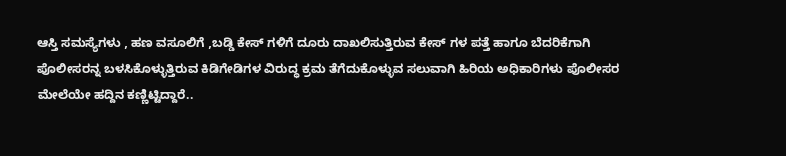ಆಸ್ತಿ ಸಮಸ್ಯೆಗಳು , ಹಣ ವಸೂಲಿಗೆ ,ಬಡ್ಡಿ ಕೇಸ್ ಗಳಿಗೆ ದೂರು ದಾಖಲಿಸುತ್ತಿರುವ ಕೇಸ್ ಗಳ ಪತ್ತೆ ಹಾಗೂ ಬೆದರಿಕೆಗಾಗಿ ಪೊಲೀಸರನ್ನ ಬಳಸಿಕೊಳ್ಳುತ್ತಿರುವ ಕಿಡಿಗೇಡಿಗಳ ವಿರುದ್ಧ ಕ್ರಮ ತೆಗೆದುಕೊಳ್ಳುವ ಸಲುವಾಗಿ ಹಿರಿಯ ಅಧಿಕಾರಿಗಳು ಪೊಲೀಸರ ಮೇಲೆಯೇ ಹದ್ದಿನ ಕಣ್ಣಿಟ್ಟಿದ್ದಾರೆ..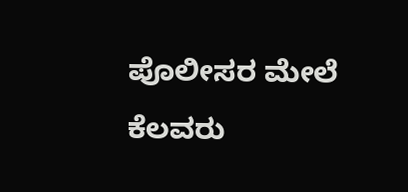ಪೊಲೀಸರ ಮೇಲೆ ಕೆಲವರು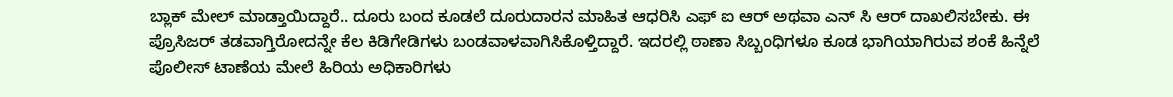ಬ್ಲಾಕ್ ಮೇಲ್ ಮಾಡ್ತಾಯಿದ್ದಾರೆ.. ದೂರು ಬಂದ ಕೂಡಲೆ ದೂರುದಾರನ ಮಾಹಿತ ಆಧರಿಸಿ ಎಫ್ ಐ ಆರ್ ಅಥವಾ ಎನ್ ಸಿ ಆರ್ ದಾಖಲಿಸಬೇಕು. ಈ ಪ್ರೊಸಿಜರ್ ತಡವಾಗ್ತಿರೋದನ್ನೇ ಕೆಲ ಕಿಡಿಗೇಡಿಗಳು ಬಂಡವಾಳವಾಗಿಸಿಕೊಳ್ತಿದ್ದಾರೆ. ಇದರಲ್ಲಿ ಠಾಣಾ ಸಿಬ್ಬಂಧಿಗಳೂ ಕೂಡ ಭಾಗಿಯಾಗಿರುವ ಶಂಕೆ ಹಿನ್ನೆಲೆ ಪೊಲೀಸ್ ಟಾಣೆಯ ಮೇಲೆ ಹಿರಿಯ ಅಧಿಕಾರಿಗಳು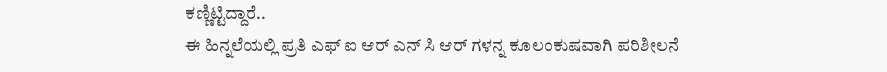ಕಣ್ಣಿಟ್ಟಿದ್ದಾರೆ..
ಈ ಹಿನ್ನಲೆಯಲ್ಲಿ ಪ್ರತಿ ಎಫ್ ಐ ಆರ್ ಎನ್ ಸಿ ಆರ್ ಗಳನ್ನ ಕೂಲಂಕುಷವಾಗಿ ಪರಿಶೀಲನೆ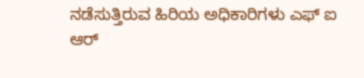ನಡೆಸುತ್ತಿರುವ ಹಿರಿಯ ಅಧಿಕಾರಿಗಳು ಎಫ್ ಐ ಆರ್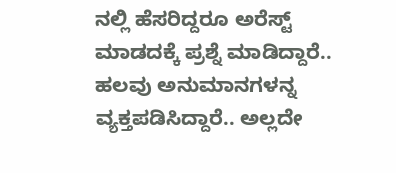ನಲ್ಲಿ ಹೆಸರಿದ್ದರೂ ಅರೆಸ್ಟ್ ಮಾಡದಕ್ಕೆ ಪ್ರಶ್ನೆ ಮಾಡಿದ್ದಾರೆ.. ಹಲವು ಅನುಮಾನಗಳನ್ನ ವ್ಯಕ್ತಪಡಿಸಿದ್ದಾರೆ.. ಅಲ್ಲದೇ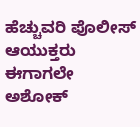ಹೆಚ್ಚುವರಿ ಪೊಲೀಸ್ ಆಯುಕ್ತರು ಈಗಾಗಲೇ ಅಶೋಕ್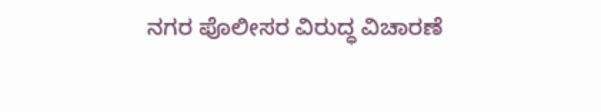ನಗರ ಪೊಲೀಸರ ವಿರುದ್ಧ ವಿಚಾರಣೆ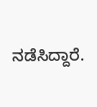ನಡೆಸಿದ್ದಾರೆ.